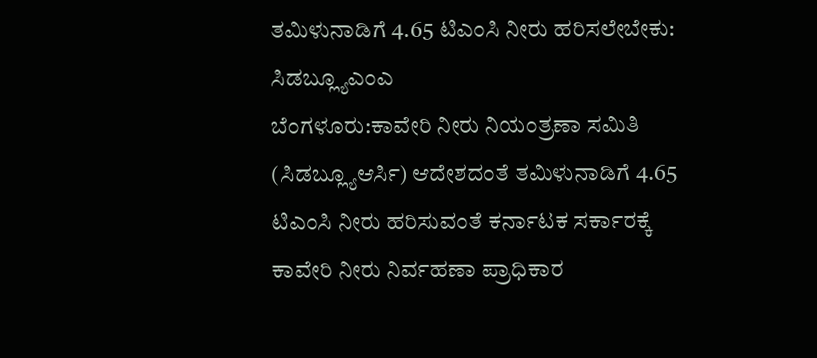ತಮಿಳುನಾಡಿಗೆ 4.65 ಟಿಎಂಸಿ ನೀರು ಹರಿಸಲೇಬೇಕು: ಸಿಡಬ್ಲ್ಯೂಎಂಎ
ಬೆಂಗಳೂರು:ಕಾವೇರಿ ನೀರು ನಿಯಂತ್ರಣಾ ಸಮಿತಿ (ಸಿಡಬ್ಲ್ಯೂಆರ್ಸಿ) ಆದೇಶದಂತೆ ತಮಿಳುನಾಡಿಗೆ 4.65 ಟಿಎಂಸಿ ನೀರು ಹರಿಸುವಂತೆ ಕರ್ನಾಟಕ ಸರ್ಕಾರಕ್ಕೆ ಕಾವೇರಿ ನೀರು ನಿರ್ವಹಣಾ ಪ್ರಾಧಿಕಾರ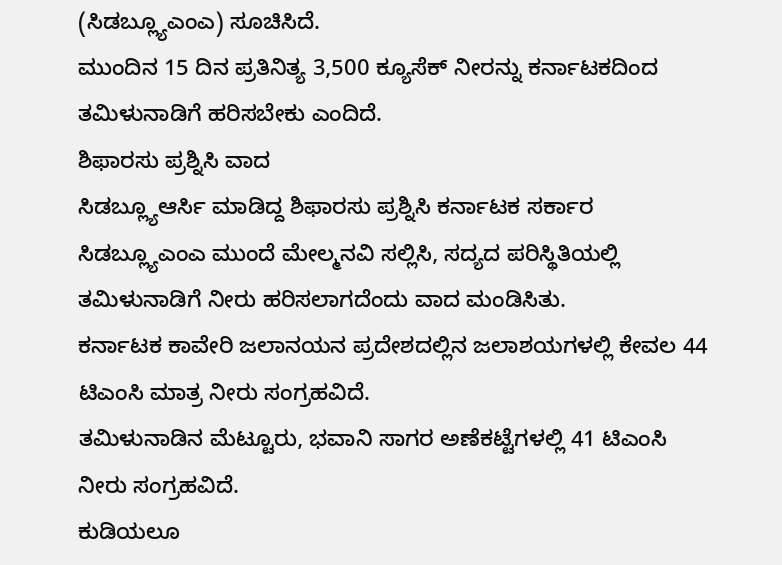(ಸಿಡಬ್ಲ್ಯೂಎಂಎ) ಸೂಚಿಸಿದೆ.
ಮುಂದಿನ 15 ದಿನ ಪ್ರತಿನಿತ್ಯ 3,500 ಕ್ಯೂಸೆಕ್ ನೀರನ್ನು ಕರ್ನಾಟಕದಿಂದ ತಮಿಳುನಾಡಿಗೆ ಹರಿಸಬೇಕು ಎಂದಿದೆ.
ಶಿಫಾರಸು ಪ್ರಶ್ನಿಸಿ ವಾದ
ಸಿಡಬ್ಲ್ಯೂಆರ್ಸಿ ಮಾಡಿದ್ದ ಶಿಫಾರಸು ಪ್ರಶ್ನಿಸಿ ಕರ್ನಾಟಕ ಸರ್ಕಾರ ಸಿಡಬ್ಲ್ಯೂಎಂಎ ಮುಂದೆ ಮೇಲ್ಮನವಿ ಸಲ್ಲಿಸಿ, ಸದ್ಯದ ಪರಿಸ್ಥಿತಿಯಲ್ಲಿ ತಮಿಳುನಾಡಿಗೆ ನೀರು ಹರಿಸಲಾಗದೆಂದು ವಾದ ಮಂಡಿಸಿತು.
ಕರ್ನಾಟಕ ಕಾವೇರಿ ಜಲಾನಯನ ಪ್ರದೇಶದಲ್ಲಿನ ಜಲಾಶಯಗಳಲ್ಲಿ ಕೇವಲ 44 ಟಿಎಂಸಿ ಮಾತ್ರ ನೀರು ಸಂಗ್ರಹವಿದೆ.
ತಮಿಳುನಾಡಿನ ಮೆಟ್ಟೂರು, ಭವಾನಿ ಸಾಗರ ಅಣೆಕಟ್ಟೆಗಳಲ್ಲಿ 41 ಟಿಎಂಸಿ ನೀರು ಸಂಗ್ರಹವಿದೆ.
ಕುಡಿಯಲೂ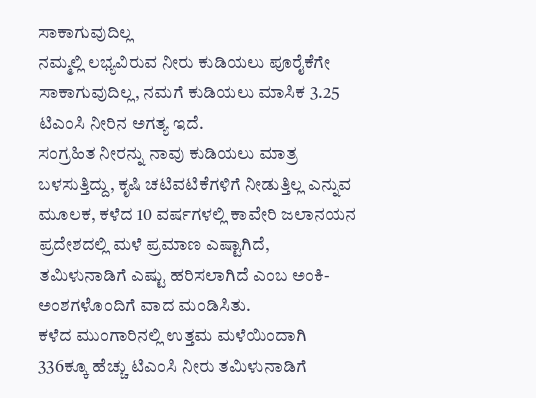ಸಾಕಾಗುವುದಿಲ್ಲ
ನಮ್ಮಲ್ಲಿ ಲಭ್ಯವಿರುವ ನೀರು ಕುಡಿಯಲು ಪೂರೈಕೆಗೇ ಸಾಕಾಗುವುದಿಲ್ಲ, ನಮಗೆ ಕುಡಿಯಲು ಮಾಸಿಕ 3.25 ಟಿಎಂಸಿ ನೀರಿನ ಅಗತ್ಯ ಇದೆ.
ಸಂಗ್ರಹಿತ ನೀರನ್ನು ನಾವು ಕುಡಿಯಲು ಮಾತ್ರ ಬಳಸುತ್ತಿದ್ದು, ಕೃಷಿ ಚಟಿವಟಿಕೆಗಳಿಗೆ ನೀಡುತ್ತಿಲ್ಲ ಎನ್ನುವ ಮೂಲಕ, ಕಳೆದ 10 ವರ್ಷಗಳಲ್ಲಿ ಕಾವೇರಿ ಜಲಾನಯನ ಪ್ರದೇಶದಲ್ಲಿ ಮಳೆ ಪ್ರಮಾಣ ಎಷ್ಟಾಗಿದೆ, ತಮಿಳುನಾಡಿಗೆ ಎಷ್ಟು ಹರಿಸಲಾಗಿದೆ ಎಂಬ ಅಂಕಿ-ಅಂಶಗಳೊಂದಿಗೆ ವಾದ ಮಂಡಿಸಿತು.
ಕಳೆದ ಮುಂಗಾರಿನಲ್ಲಿ ಉತ್ತಮ ಮಳೆಯಿಂದಾಗಿ 336ಕ್ಕೂ ಹೆಚ್ಚು ಟಿಎಂಸಿ ನೀರು ತಮಿಳುನಾಡಿಗೆ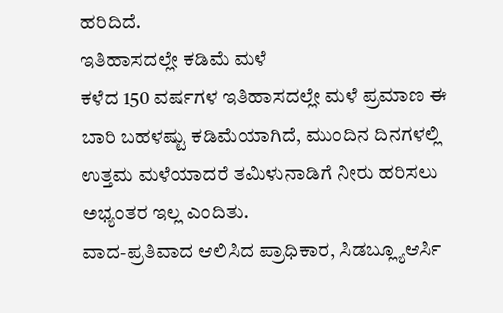ಹರಿದಿದೆ.
ಇತಿಹಾಸದಲ್ಲೇ ಕಡಿಮೆ ಮಳೆ
ಕಳೆದ 150 ವರ್ಷಗಳ ಇತಿಹಾಸದಲ್ಲೇ ಮಳೆ ಪ್ರಮಾಣ ಈ ಬಾರಿ ಬಹಳಷ್ಟು ಕಡಿಮೆಯಾಗಿದೆ, ಮುಂದಿನ ದಿನಗಳಲ್ಲಿ ಉತ್ತಮ ಮಳೆಯಾದರೆ ತಮಿಳುನಾಡಿಗೆ ನೀರು ಹರಿಸಲು ಅಭ್ಯಂತರ ಇಲ್ಲ ಎಂದಿತು.
ವಾದ-ಪ್ರತಿವಾದ ಆಲಿಸಿದ ಪ್ರಾಧಿಕಾರ, ಸಿಡಬ್ಲ್ಯೂಆರ್ಸಿ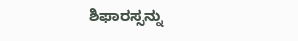ಶಿಫಾರಸ್ಸನ್ನು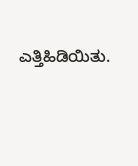ಎತ್ತಿಹಿಡಿಯಿತು.